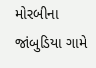મોરબીના જાંબુડિયા ગામે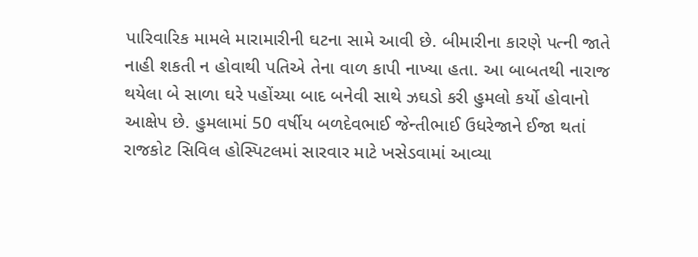પારિવારિક મામલે મારામારીની ઘટના સામે આવી છે. બીમારીના કારણે પત્ની જાતે નાહી શકતી ન હોવાથી પતિએ તેના વાળ કાપી નાખ્યા હતા. આ બાબતથી નારાજ થયેલા બે સાળા ઘરે પહોંચ્યા બાદ બનેવી સાથે ઝઘડો કરી હુમલો કર્યો હોવાનો આક્ષેપ છે. હુમલામાં 50 વર્ષીય બળદેવભાઈ જેન્તીભાઈ ઉધરેજાને ઈજા થતાં રાજકોટ સિવિલ હોસ્પિટલમાં સારવાર માટે ખસેડવામાં આવ્યા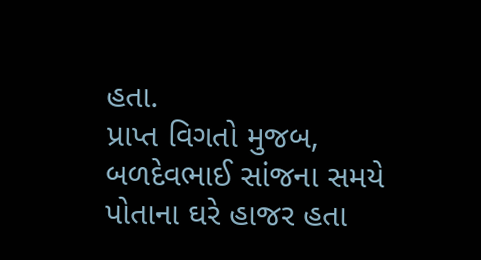હતા.
પ્રાપ્ત વિગતો મુજબ, બળદેવભાઈ સાંજના સમયે પોતાના ઘરે હાજર હતા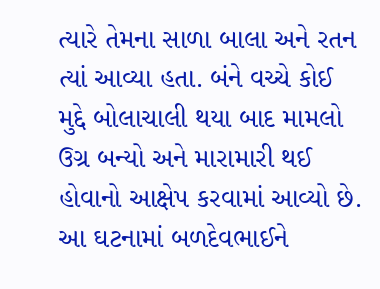ત્યારે તેમના સાળા બાલા અને રતન ત્યાં આવ્યા હતા. બંને વચ્ચે કોઈ મુદ્દે બોલાચાલી થયા બાદ મામલો ઉગ્ર બન્યો અને મારામારી થઈ હોવાનો આક્ષેપ કરવામાં આવ્યો છે. આ ઘટનામાં બળદેવભાઈને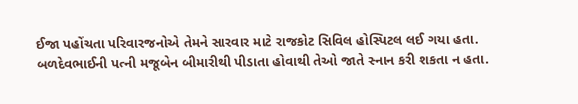ઈજા પહોંચતા પરિવારજનોએ તેમને સારવાર માટે રાજકોટ સિવિલ હોસ્પિટલ લઈ ગયા હતા.
બળદેવભાઈની પત્ની મજૂબેન બીમારીથી પીડાતા હોવાથી તેઓ જાતે સ્નાન કરી શકતા ન હતા.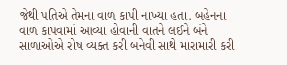જેથી પતિએ તેમના વાળ કાપી નાખ્યા હતા. બહેનના વાળ કાપવામાં આવ્યા હોવાની વાતને લઈને બંને સાળાઓએ રોષ વ્યક્ત કરી બનેવી સાથે મારામારી કરી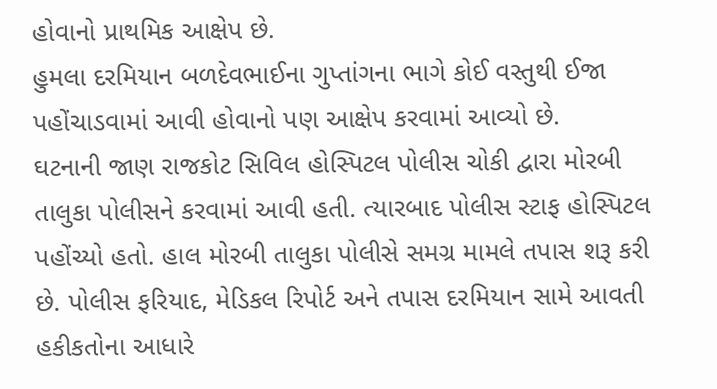હોવાનો પ્રાથમિક આક્ષેપ છે.
હુમલા દરમિયાન બળદેવભાઈના ગુપ્તાંગના ભાગે કોઈ વસ્તુથી ઈજા પહોંચાડવામાં આવી હોવાનો પણ આક્ષેપ કરવામાં આવ્યો છે.
ઘટનાની જાણ રાજકોટ સિવિલ હોસ્પિટલ પોલીસ ચોકી દ્વારા મોરબી તાલુકા પોલીસને કરવામાં આવી હતી. ત્યારબાદ પોલીસ સ્ટાફ હોસ્પિટલ પહોંચ્યો હતો. હાલ મોરબી તાલુકા પોલીસે સમગ્ર મામલે તપાસ શરૂ કરી છે. પોલીસ ફરિયાદ, મેડિકલ રિપોર્ટ અને તપાસ દરમિયાન સામે આવતી હકીકતોના આધારે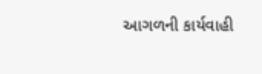આગળની કાર્યવાહી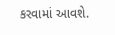કરવામાં આવશે.